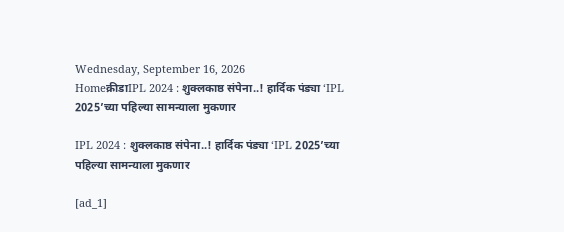Wednesday, September 16, 2026
Homeक्रीडाIPL 2024 : शुक्लकाष्ठ संपेना..! हार्दिक पंड्या ‘IPL 2025’च्‍या पहिल्‍या सामन्‍याला मुकणार

IPL 2024 : शुक्लकाष्ठ संपेना..! हार्दिक पंड्या ‘IPL 2025’च्‍या पहिल्‍या सामन्‍याला मुकणार

[ad_1]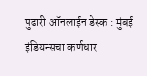पुढारी ऑनलाईन डेस्‍क : मुंबई इंडियन्सचा कर्णधार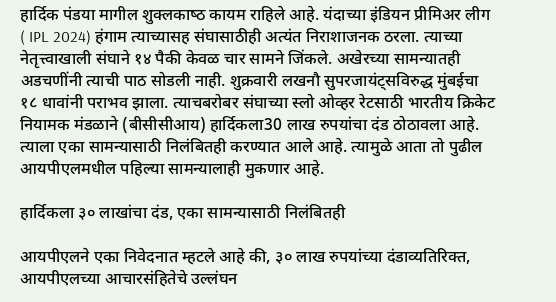हार्दिक पंडया मागील शुक्‍लकाष्‍ठ कायम राहिले आहे. यंदाच्‍या इंडियन प्रीमिअर लीग ( IPL 2024) हंगाम त्‍याच्‍यासह संघासाठीही अत्यंत निराशाजनक ठरला. त्‍याच्‍या नेतृत्त्‍वाखाली संघाने १४ पैकी केवळ चार सामने जिंकले. अखेरच्‍या सामन्‍यातही अडचणींनी त्‍याची पाठ सोडली नाही. शुक्रवारी लखनौ सुपरजायंट्सविरुद्ध मुंबईचा १८ धावांनी पराभव झाला. त्‍याचबरोबर संघाच्‍या स्लो ओव्हर रेटसाठी भारतीय क्रिकेट नियामक मंडळाने (बीसीसीआय) हार्दिकला30 लाख रुपयांचा दंड ठोठावला आहे. त्‍याला एका सामन्‍यासाठी निलंबितही करण्‍यात आले आहे. त्‍यामुळे आता तो पुढील आयपीएलमधील पहिल्‍या सामन्‍यालाही मुकणार आहे.

हार्दिकला ३० लाखांचा दंड, एका सामन्‍यासाठी निलंबितही

आयपीएलने एका निवेदनात म्हटले आहे की, ३० लाख रुपयांच्या दंडाव्यतिरिक्त, आयपीएलच्या आचारसंहितेचे उल्लंघन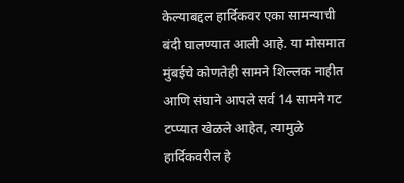केल्याबद्दल हार्दिकवर एका सामन्याची बंदी घालण्यात आली आहे. या मोसमात मुंबईचे कोणतेही सामने शिल्लक नाहीत आणि संघाने आपले सर्व 14 सामने गट टप्प्यात खेळले आहेत, त्यामुळे हार्दिकवरील हे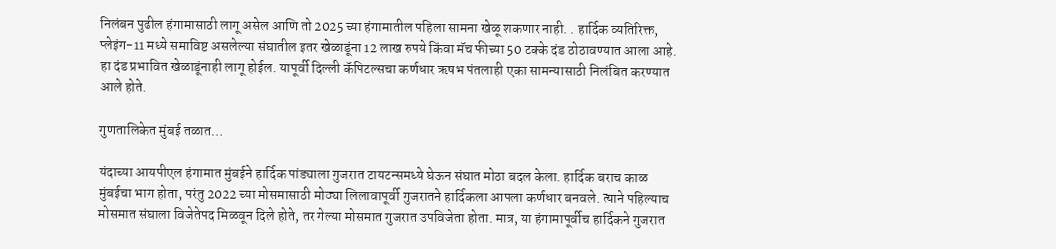निलंबन पुढील हंगामासाठी लागू असेल आणि तो 2025 च्या हंगामातील पहिला सामना खेळू शकणार नाही. . हार्दिक व्यतिरिक्त, प्लेइंग-11 मध्ये समाविष्ट असलेल्या संघातील इतर खेळाडूंना 12 लाख रुपये किंवा मॅच फीच्या 50 टक्के दंड ठोठावण्यात आला आहे. हा दंड प्रभावित खेळाडूंनाही लागू होईल. यापूर्वी दिल्ली कॅपिटल्सचा कर्णधार ऋषभ पंतलाही एका सामन्यासाठी निलंबित करण्यात आले होते.

गुणतालिकेत मुंबई तळात…

यंदाच्‍या आयपीएल हंगामात मुंबईने हार्दिक पांड्याला गुजरात टायटन्समध्ये घेऊन संघात मोठा बदल केला. हार्दिक बराच काळ मुंबईचा भाग होता, परंतु 2022 च्या मोसमासाठी मोठ्या लिलावापूर्वी गुजरातने हार्दिकला आपला कर्णधार बनवले. त्‍याने पहिल्याच मोसमात संघाला विजेतेपद मिळवून दिले होते, तर गेल्या मोसमात गुजरात उपविजेता होता. मात्र, या हंगामापूर्वीच हार्दिकने गुजरात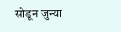सोडून जुन्या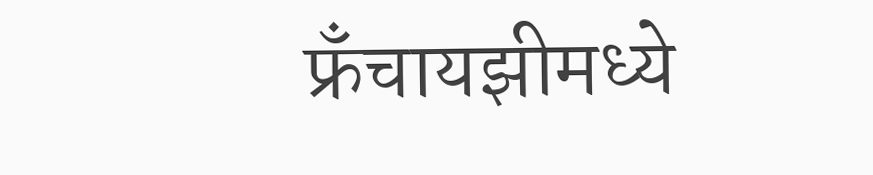फ्रँचायझीमध्ये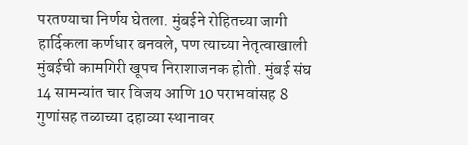परतण्याचा निर्णय घेतला. मुंबईने रोहितच्या जागी हार्दिकला कर्णधार बनवले, पण त्याच्या नेतृत्वाखाली मुंबईची कामगिरी खूपच निराशाजनक होती. मुंबई संघ 14 सामन्यांत चार विजय आणि 10 पराभवांसह 8 गुणांसह तळाच्या दहाव्या स्थानावर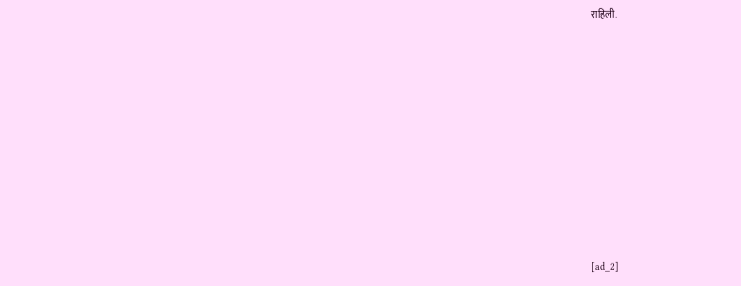राहिली.













[ad_2]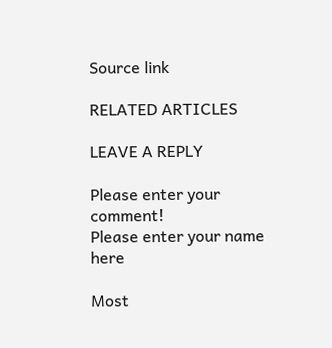Source link

RELATED ARTICLES

LEAVE A REPLY

Please enter your comment!
Please enter your name here

Most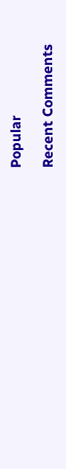Popular

Recent Comments